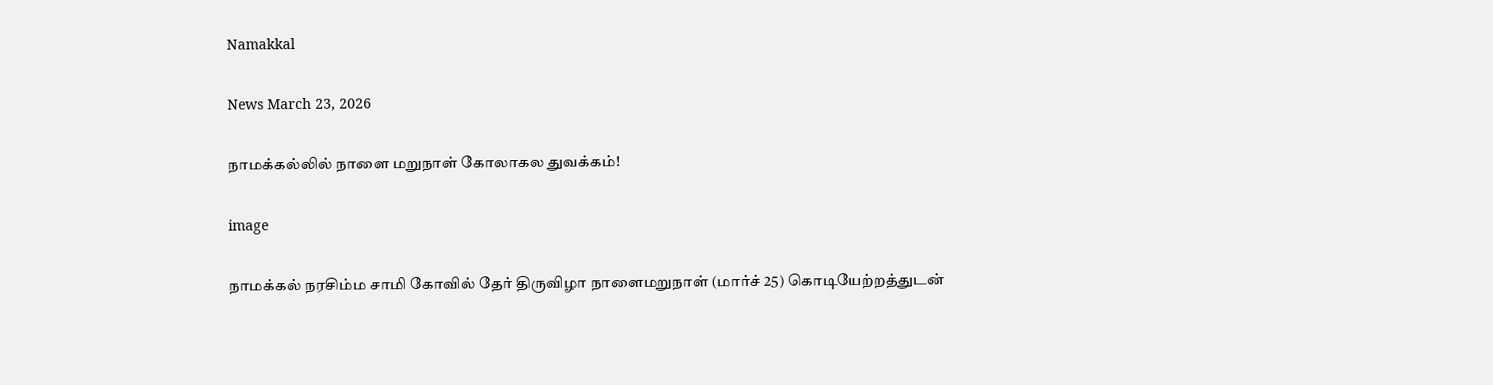Namakkal

News March 23, 2026

நாமக்கல்லில் நாளை மறுநாள் கோலாகல துவக்கம்!

image

நாமக்கல் நரசிம்ம சாமி கோவில் தேர் திருவிழா நாளைமறுநாள் (மார்ச் 25) கொடியேற்றத்துடன்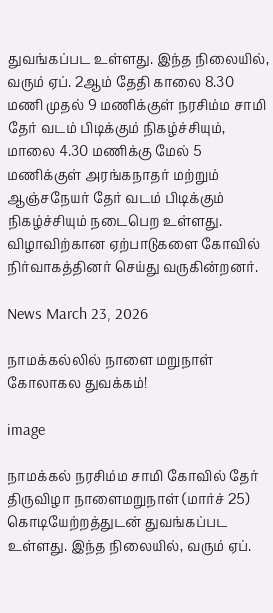துவங்கப்பட உள்ளது. இந்த நிலையில், வரும் ஏப். 2ஆம் தேதி காலை 8.30 மணி முதல் 9 மணிக்குள் நரசிம்ம சாமி தேர் வடம் பிடிக்கும் நிகழ்ச்சியும், மாலை 4.30 மணிக்கு மேல் 5 மணிக்குள் அரங்கநாதர் மற்றும் ஆஞ்சநேயர் தேர் வடம் பிடிக்கும் நிகழ்ச்சியும் நடைபெற உள்ளது. விழாவிற்கான ஏற்பாடுகளை கோவில் நிர்வாகத்தினர் செய்து வருகின்றனர்.

News March 23, 2026

நாமக்கல்லில் நாளை மறுநாள் கோலாகல துவக்கம்!

image

நாமக்கல் நரசிம்ம சாமி கோவில் தேர் திருவிழா நாளைமறுநாள் (மார்ச் 25) கொடியேற்றத்துடன் துவங்கப்பட உள்ளது. இந்த நிலையில், வரும் ஏப்.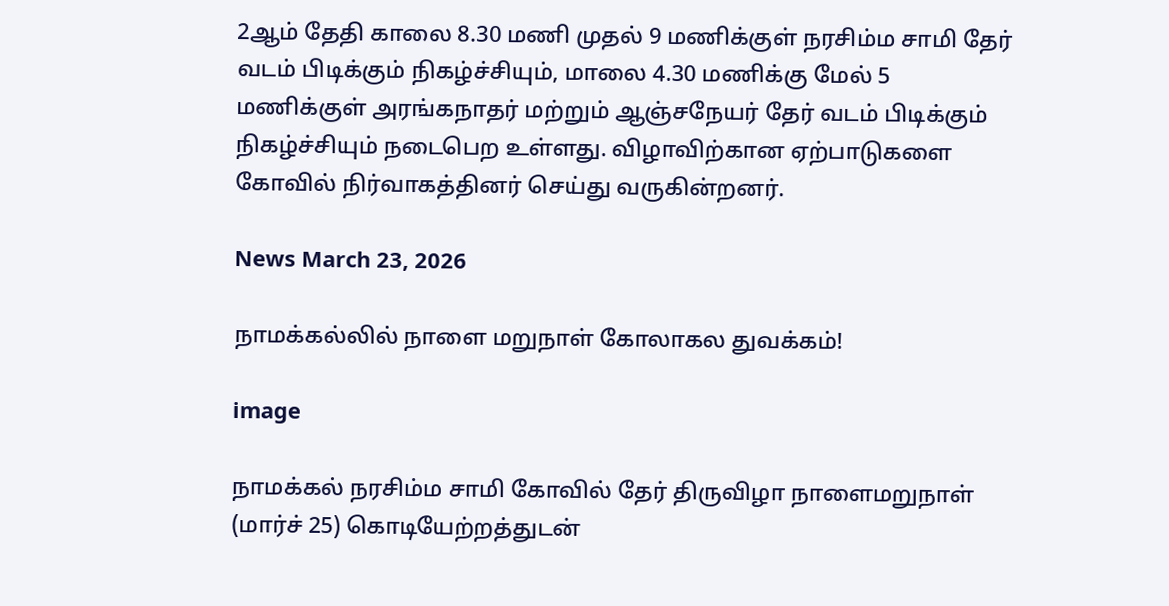2ஆம் தேதி காலை 8.30 மணி முதல் 9 மணிக்குள் நரசிம்ம சாமி தேர் வடம் பிடிக்கும் நிகழ்ச்சியும், மாலை 4.30 மணிக்கு மேல் 5 மணிக்குள் அரங்கநாதர் மற்றும் ஆஞ்சநேயர் தேர் வடம் பிடிக்கும் நிகழ்ச்சியும் நடைபெற உள்ளது. விழாவிற்கான ஏற்பாடுகளை கோவில் நிர்வாகத்தினர் செய்து வருகின்றனர்.

News March 23, 2026

நாமக்கல்லில் நாளை மறுநாள் கோலாகல துவக்கம்!

image

நாமக்கல் நரசிம்ம சாமி கோவில் தேர் திருவிழா நாளைமறுநாள் (மார்ச் 25) கொடியேற்றத்துடன்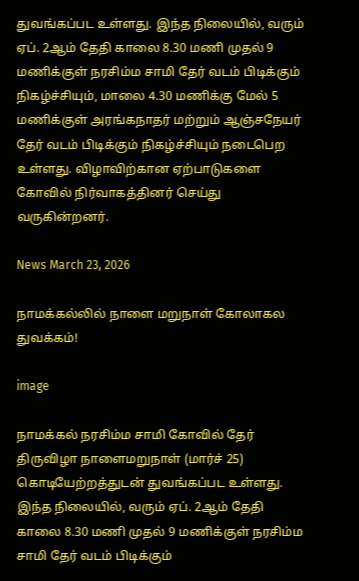துவங்கப்பட உள்ளது. இந்த நிலையில், வரும் ஏப். 2ஆம் தேதி காலை 8.30 மணி முதல் 9 மணிக்குள் நரசிம்ம சாமி தேர் வடம் பிடிக்கும் நிகழ்ச்சியும், மாலை 4.30 மணிக்கு மேல் 5 மணிக்குள் அரங்கநாதர் மற்றும் ஆஞ்சநேயர் தேர் வடம் பிடிக்கும் நிகழ்ச்சியும் நடைபெற உள்ளது. விழாவிற்கான ஏற்பாடுகளை கோவில் நிர்வாகத்தினர் செய்து வருகின்றனர்.

News March 23, 2026

நாமக்கல்லில் நாளை மறுநாள் கோலாகல துவக்கம்!

image

நாமக்கல் நரசிம்ம சாமி கோவில் தேர் திருவிழா நாளைமறுநாள் (மார்ச் 25) கொடியேற்றத்துடன் துவங்கப்பட உள்ளது. இந்த நிலையில், வரும் ஏப். 2ஆம் தேதி காலை 8.30 மணி முதல் 9 மணிக்குள் நரசிம்ம சாமி தேர் வடம் பிடிக்கும்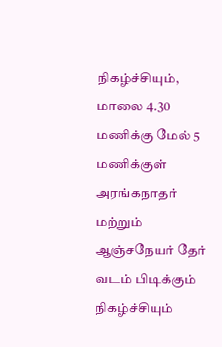நிகழ்ச்சியும், மாலை 4.30 மணிக்கு மேல் 5 மணிக்குள் அரங்கநாதர் மற்றும் ஆஞ்சநேயர் தேர் வடம் பிடிக்கும் நிகழ்ச்சியும்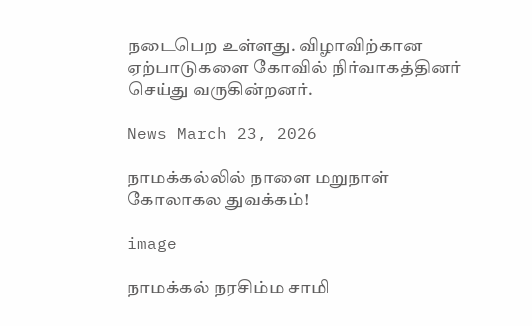நடைபெற உள்ளது. விழாவிற்கான ஏற்பாடுகளை கோவில் நிர்வாகத்தினர் செய்து வருகின்றனர்.

News March 23, 2026

நாமக்கல்லில் நாளை மறுநாள் கோலாகல துவக்கம்!

image

நாமக்கல் நரசிம்ம சாமி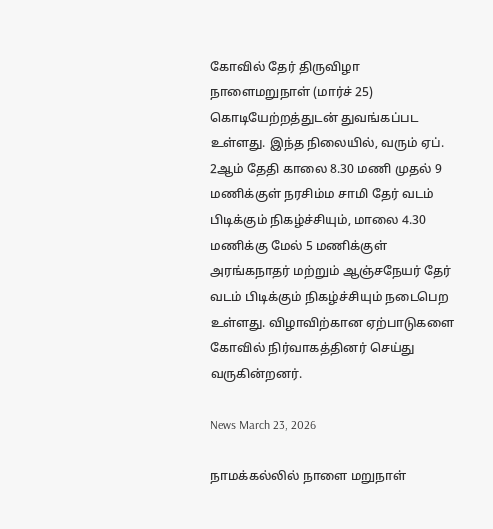கோவில் தேர் திருவிழா நாளைமறுநாள் (மார்ச் 25) கொடியேற்றத்துடன் துவங்கப்பட உள்ளது. இந்த நிலையில், வரும் ஏப். 2ஆம் தேதி காலை 8.30 மணி முதல் 9 மணிக்குள் நரசிம்ம சாமி தேர் வடம் பிடிக்கும் நிகழ்ச்சியும், மாலை 4.30 மணிக்கு மேல் 5 மணிக்குள் அரங்கநாதர் மற்றும் ஆஞ்சநேயர் தேர் வடம் பிடிக்கும் நிகழ்ச்சியும் நடைபெற உள்ளது. விழாவிற்கான ஏற்பாடுகளை கோவில் நிர்வாகத்தினர் செய்து வருகின்றனர்.

News March 23, 2026

நாமக்கல்லில் நாளை மறுநாள்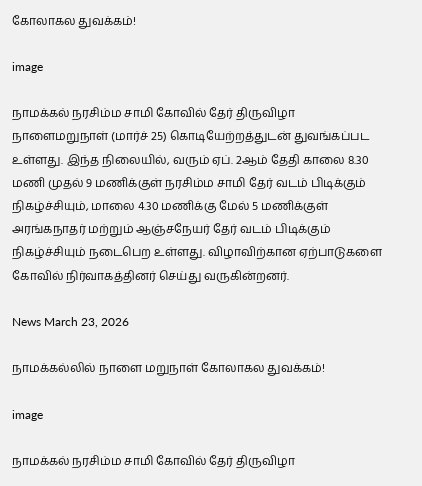கோலாகல துவக்கம்!

image

நாமக்கல் நரசிம்ம சாமி கோவில் தேர் திருவிழா நாளைமறுநாள் (மார்ச் 25) கொடியேற்றத்துடன் துவங்கப்பட உள்ளது. இந்த நிலையில், வரும் ஏப். 2ஆம் தேதி காலை 8.30 மணி முதல் 9 மணிக்குள் நரசிம்ம சாமி தேர் வடம் பிடிக்கும் நிகழ்ச்சியும், மாலை 4.30 மணிக்கு மேல் 5 மணிக்குள் அரங்கநாதர் மற்றும் ஆஞ்சநேயர் தேர் வடம் பிடிக்கும் நிகழ்ச்சியும் நடைபெற உள்ளது. விழாவிற்கான ஏற்பாடுகளை கோவில் நிர்வாகத்தினர் செய்து வருகின்றனர்.

News March 23, 2026

நாமக்கல்லில் நாளை மறுநாள் கோலாகல துவக்கம்!

image

நாமக்கல் நரசிம்ம சாமி கோவில் தேர் திருவிழா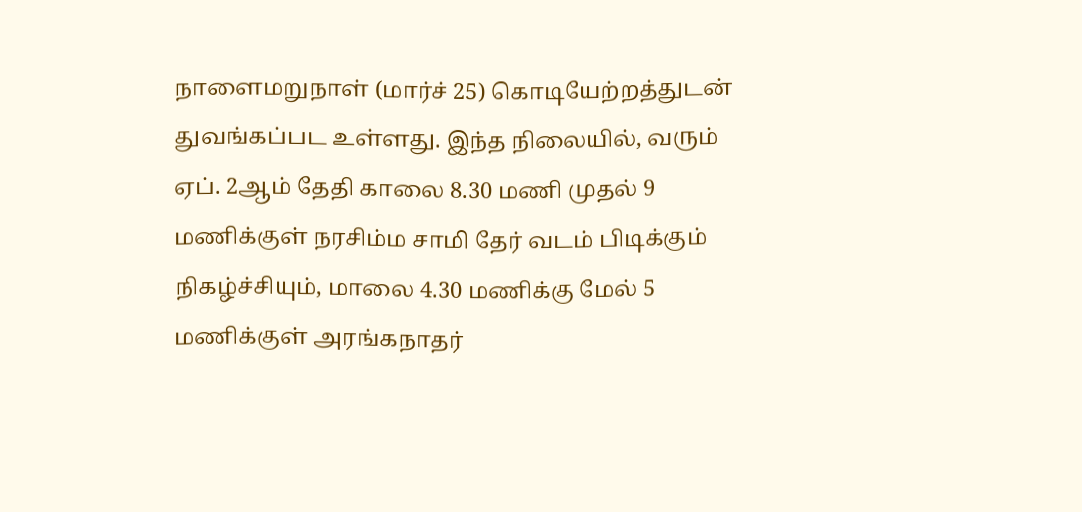நாளைமறுநாள் (மார்ச் 25) கொடியேற்றத்துடன் துவங்கப்பட உள்ளது. இந்த நிலையில், வரும் ஏப். 2ஆம் தேதி காலை 8.30 மணி முதல் 9 மணிக்குள் நரசிம்ம சாமி தேர் வடம் பிடிக்கும் நிகழ்ச்சியும், மாலை 4.30 மணிக்கு மேல் 5 மணிக்குள் அரங்கநாதர்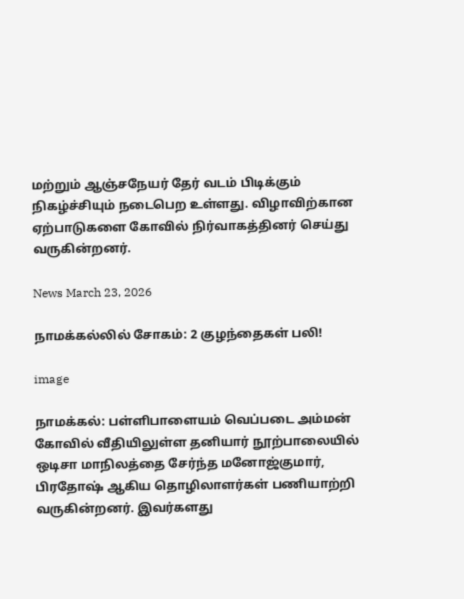மற்றும் ஆஞ்சநேயர் தேர் வடம் பிடிக்கும் நிகழ்ச்சியும் நடைபெற உள்ளது. விழாவிற்கான ஏற்பாடுகளை கோவில் நிர்வாகத்தினர் செய்து வருகின்றனர்.

News March 23, 2026

நாமக்கல்லில் சோகம்: 2 குழந்தைகள் பலி!

image

நாமக்கல்: பள்ளிபாளையம் வெப்படை அம்மன் கோவில் வீதியிலுள்ள தனியார் நூற்பாலையில் ஒடிசா மாநிலத்தை சேர்ந்த மனோஜ்குமார், பிரதோஷ் ஆகிய தொழிலாளர்கள் பணியாற்றி வருகின்றனர். இவர்களது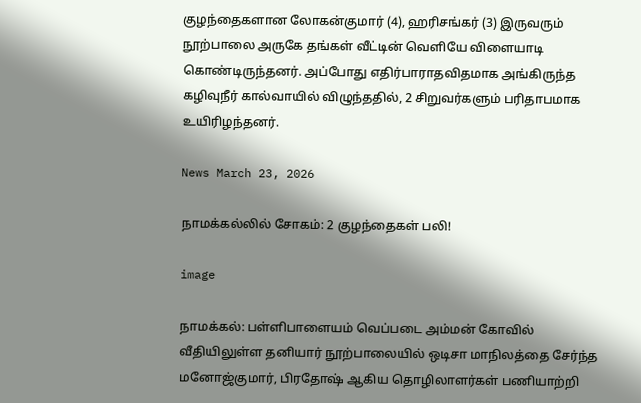குழந்தைகளான லோகன்குமார் (4), ஹரிசங்கர் (3) இருவரும் நூற்பாலை அருகே தங்கள் வீட்டின் வெளியே விளையாடி கொண்டிருந்தனர். அப்போது எதிர்பாராதவிதமாக அங்கிருந்த கழிவுநீர் கால்வாயில் விழுந்ததில், 2 சிறுவர்களும் பரிதாபமாக உயிரிழந்தனர்.

News March 23, 2026

நாமக்கல்லில் சோகம்: 2 குழந்தைகள் பலி!

image

நாமக்கல்: பள்ளிபாளையம் வெப்படை அம்மன் கோவில் வீதியிலுள்ள தனியார் நூற்பாலையில் ஒடிசா மாநிலத்தை சேர்ந்த மனோஜ்குமார், பிரதோஷ் ஆகிய தொழிலாளர்கள் பணியாற்றி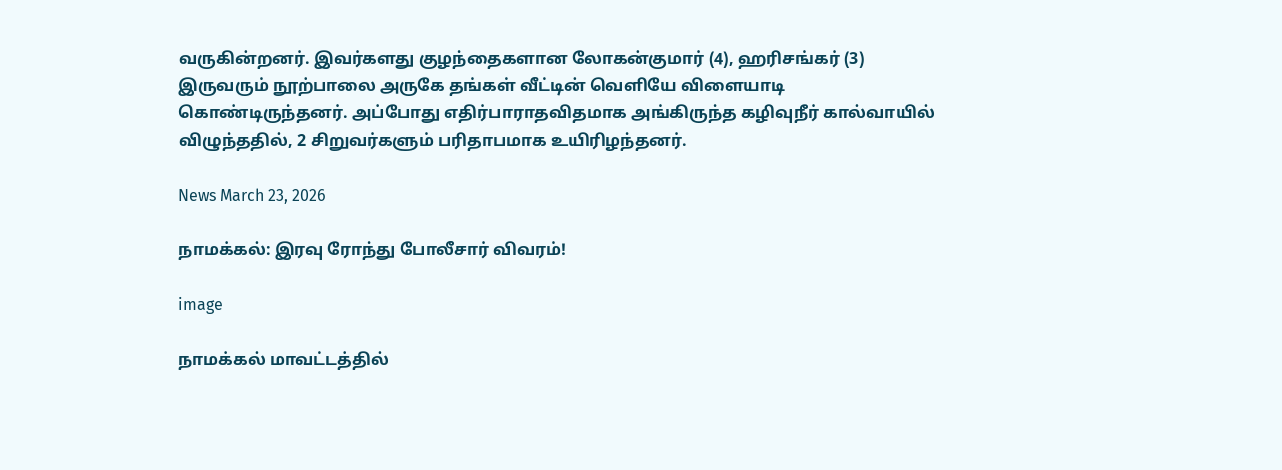வருகின்றனர். இவர்களது குழந்தைகளான லோகன்குமார் (4), ஹரிசங்கர் (3) இருவரும் நூற்பாலை அருகே தங்கள் வீட்டின் வெளியே விளையாடி கொண்டிருந்தனர். அப்போது எதிர்பாராதவிதமாக அங்கிருந்த கழிவுநீர் கால்வாயில் விழுந்ததில், 2 சிறுவர்களும் பரிதாபமாக உயிரிழந்தனர்.

News March 23, 2026

நாமக்கல்: இரவு ரோந்து போலீசார் விவரம்!

image

நாமக்கல் மாவட்டத்தில்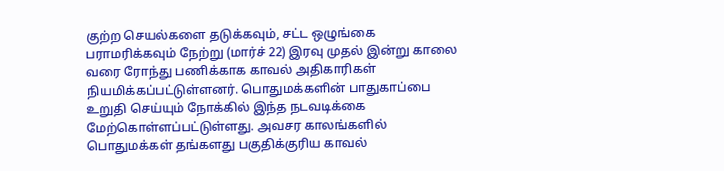குற்ற செயல்களை தடுக்கவும், சட்ட ஒழுங்கை பராமரிக்கவும் நேற்று (மார்ச் 22) இரவு முதல் இன்று காலை வரை ரோந்து பணிக்காக காவல் அதிகாரிகள் நியமிக்கப்பட்டுள்ளனர். பொதுமக்களின் பாதுகாப்பை உறுதி செய்யும் நோக்கில் இந்த நடவடிக்கை மேற்கொள்ளப்பட்டுள்ளது. அவசர காலங்களில் பொதுமக்கள் தங்களது பகுதிக்குரிய காவல்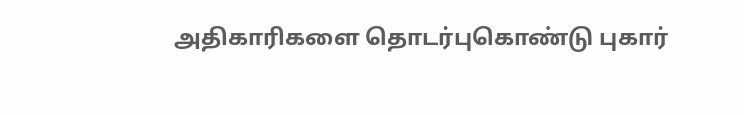அதிகாரிகளை தொடர்புகொண்டு புகார்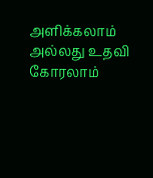அளிக்கலாம் அல்லது உதவி கோரலாம்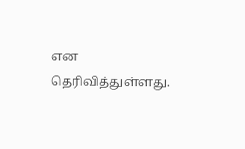என தெரிவித்துள்ளது.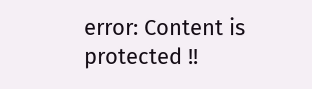error: Content is protected !!